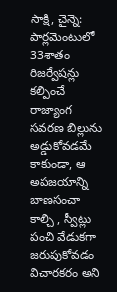సాక్షి, చైన్నె: పార్లమెంటులో 33శాతం రిజర్వేషన్లు కల్పించే రాజ్యాంగ సవరణ బిల్లును అడ్డుకోవడమే కాకుండా, ఆ అపజయాన్ని బాణసంచా కాల్చి , స్వీట్లు పంచి వేడుకగా జరుపుకోవడం విచారకరం అని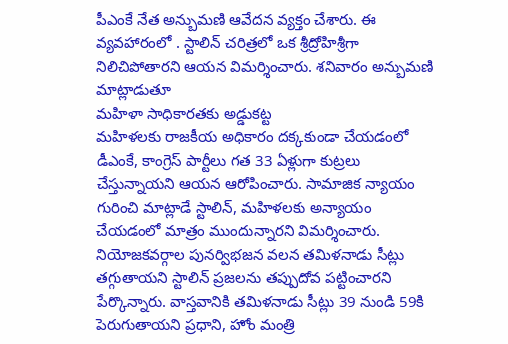పీఎంకే నేత అన్బుమణి ఆవేదన వ్యక్తం చేశారు. ఈ వ్యవహారంలో . స్టాలిన్ చరిత్రలో ఒక శ్రీద్రోహిశ్రీగా నిలిచిపోతారని ఆయన విమర్శించారు. శనివారం అన్బుమణి మాట్లాడుతూ
మహిళా సాధికారతకు అడ్డుకట్ట
మహిళలకు రాజకీయ అధికారం దక్కకుండా చేయడంలో డీఎంకే, కాంగ్రెస్ పార్టీలు గత 33 ఏళ్లుగా కుట్రలు చేస్తున్నాయని ఆయన ఆరోపించారు. సామాజిక న్యాయం గురించి మాట్లాడే స్టాలిన్, మహిళలకు అన్యాయం చేయడంలో మాత్రం ముందున్నారని విమర్శించారు. నియోజకవర్గాల పునర్విభజన వలన తమిళనాడు సీట్లు తగ్గుతాయని స్టాలిన్ ప్రజలను తప్పుదోవ పట్టించారని పేర్కొన్నారు. వాస్తవానికి తమిళనాడు సీట్లు 39 నుండి 59కి పెరుగుతాయని ప్రధాని, హోం మంత్రి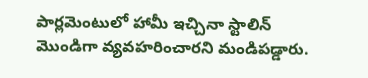పార్లమెంటులో హామీ ఇచ్చినా స్టాలిన్ మొండిగా వ్యవహరించారని మండిపడ్డారు.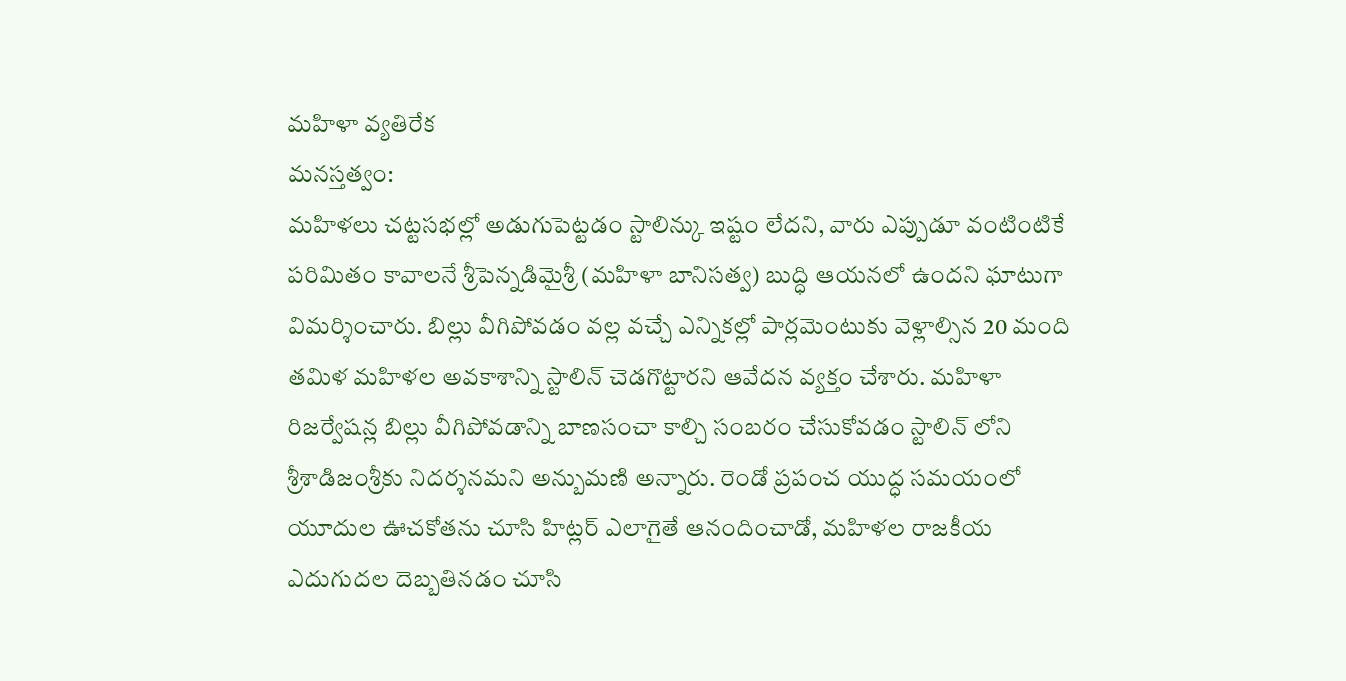మహిళా వ్యతిరేక
మనస్తత్వం:
మహిళలు చట్టసభల్లో అడుగుపెట్టడం స్టాలిన్కు ఇష్టం లేదని, వారు ఎప్పుడూ వంటింటికే పరిమితం కావాలనే శ్రీపెన్నడిమైశ్రీ (మహిళా బానిసత్వ) బుద్ధి ఆయనలో ఉందని ఘాటుగా విమర్శించారు. బిల్లు వీగిపోవడం వల్ల వచ్చే ఎన్నికల్లో పార్లమెంటుకు వెళ్లాల్సిన 20 మంది తమిళ మహిళల అవకాశాన్ని స్టాలిన్ చెడగొట్టారని ఆవేదన వ్యక్తం చేశారు. మహిళా రిజర్వేషన్ల బిల్లు వీగిపోవడాన్ని బాణసంచా కాల్చి సంబరం చేసుకోవడం స్టాలిన్ లోని శ్రీశాడిజంశ్రీకు నిదర్శనమని అన్బుమణి అన్నారు. రెండో ప్రపంచ యుద్ధ సమయంలో యూదుల ఊచకోతను చూసి హిట్లర్ ఎలాగైతే ఆనందించాడో, మహిళల రాజకీయ ఎదుగుదల దెబ్బతినడం చూసి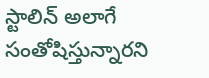స్టాలిన్ అలాగే సంతోషిస్తున్నారని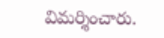విమర్శించారు.